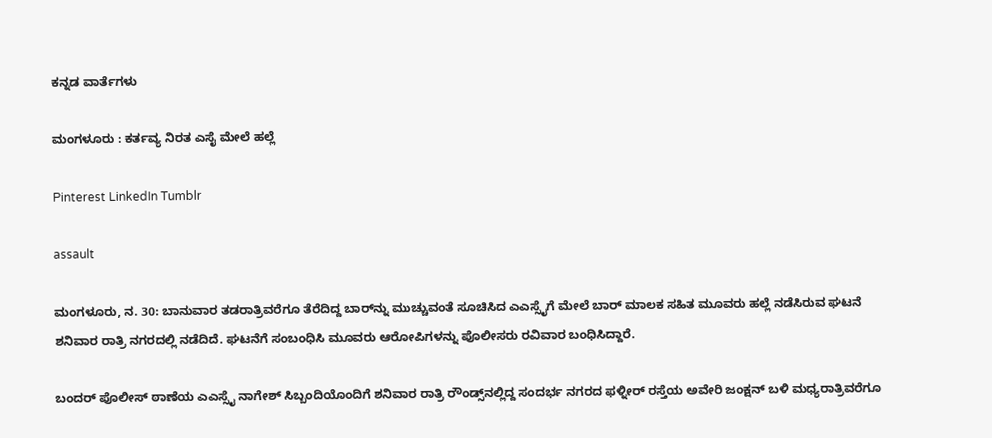ಕನ್ನಡ ವಾರ್ತೆಗಳು

ಮಂಗಳೂರು : ಕರ್ತವ್ಯ ನಿರತ ಎಸೈ ಮೇಲೆ ಹಲ್ಲೆ

Pinterest LinkedIn Tumblr

assault

ಮಂಗಳೂರು, ನ. 30: ಬಾನುವಾರ ತಡರಾತ್ರಿವರೆಗೂ ತೆರೆದಿದ್ದ ಬಾರ್‌ನ್ನು ಮುಚ್ಚುವಂತೆ ಸೂಚಿಸಿದ ಎಎಸ್ಸೈಗೆ ಮೇಲೆ ಬಾರ್ ಮಾಲಕ ಸಹಿತ ಮೂವರು ಹಲ್ಲೆ ನಡೆಸಿರುವ ಘಟನೆ ಶನಿವಾರ ರಾತ್ರಿ ನಗರದಲ್ಲಿ ನಡೆದಿದೆ. ಘಟನೆಗೆ ಸಂಬಂಧಿಸಿ ಮೂವರು ಆರೋಪಿಗಳನ್ನು ಪೊಲೀಸರು ರವಿವಾರ ಬಂಧಿಸಿದ್ದಾರೆ.

ಬಂದರ್ ಪೊಲೀಸ್ ಠಾಣೆಯ ಎಎಸ್ಸೈ ನಾಗೇಶ್ ಸಿಬ್ಬಂದಿಯೊಂದಿಗೆ ಶನಿವಾರ ರಾತ್ರಿ ರೌಂಡ್ಸ್‌ನಲ್ಲಿದ್ದ ಸಂದರ್ಭ ನಗರದ ಫಳ್ನೀರ್ ರಸ್ತೆಯ ಅವೇರಿ ಜಂಕ್ಷನ್ ಬಳಿ ಮಧ್ಯರಾತ್ರಿವರೆಗೂ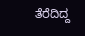ತೆರೆದಿದ್ದ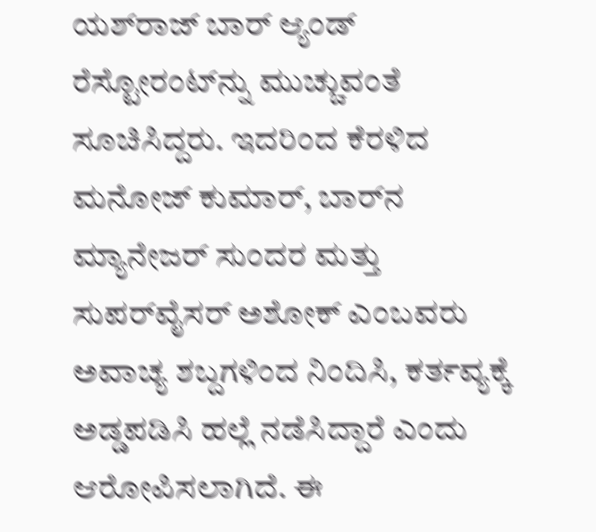ಯಶ್‌ರಾಜ್ ಬಾರ್ ಆ್ಯಂಡ್ ರೆಸ್ಟೋರಂಟ್‌ನ್ನು ಮುಚ್ಚುವಂತೆ ಸೂಚಿಸಿದ್ದರು. ಇದರಿಂದ ಕೆರಳಿದ ಮನೋಜ್ ಕುಮಾರ್, ಬಾರ್‌ನ ಮ್ಯಾನೇಜರ್ ಸುಂದರ ಮತ್ತು ಸುಪರ್‌ವೈಸರ್ ಅಶೋಕ್ ಎಂಬವರು ಅವಾಚ್ಯ ಶಬ್ದಗಳಿಂದ ನಿಂದಿಸಿ, ಕರ್ತವ್ಯಕ್ಕೆ ಅಡ್ಡಪಡಿಸಿ ಹಲ್ಲೆ ನಡೆಸಿದ್ದಾರೆ ಎಂದು ಆರೋಪಿಸಲಾಗಿದೆ. ಈ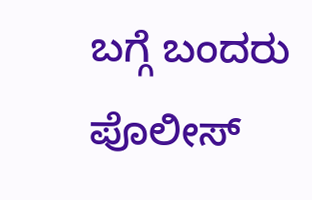ಬಗ್ಗೆ ಬಂದರು ಪೊಲೀಸ್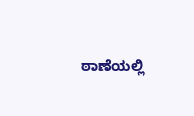ಠಾಣೆಯಲ್ಲಿ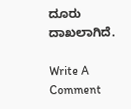ದೂರು ದಾಖಲಾಗಿದೆ.

Write A Comment